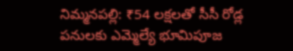నిమ్మనపల్లి: ₹54 లక్షలతో సీసీ రోడ్ల పనులకు ఎమ్మెల్యే భూమిపూజ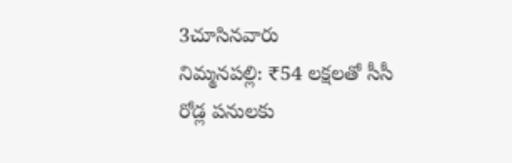3చూసినవారు
నిమ్మనపల్లి: ₹54 లక్షలతో సీసీ రోడ్ల పనులకు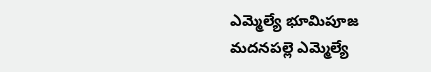ఎమ్మెల్యే భూమిపూజ
మదనపల్లె ఎమ్మెల్యే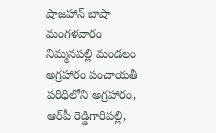షాజహాన్ బాషా మంగళవారం నిమ్మనపల్లి మండలం అగ్రహారం పంచాయతీ పరిధిలోని అగ్రహారం, ఆర్‌పీ రెడ్డిగారిపల్లి,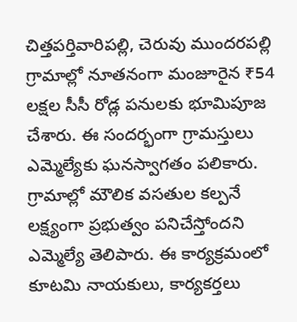చిత్తపర్తివారిపల్లి, చెరువు ముందరపల్లి గ్రామాల్లో నూతనంగా మంజూరైన ₹54 లక్షల సీసీ రోడ్ల పనులకు భూమిపూజ చేశారు. ఈ సందర్భంగా గ్రామస్తులు ఎమ్మెల్యేకు ఘనస్వాగతం పలికారు. గ్రామాల్లో మౌలిక వసతుల కల్పనే లక్ష్యంగా ప్రభుత్వం పనిచేస్తోందని ఎమ్మెల్యే తెలిపారు. ఈ కార్యక్రమంలో కూటమి నాయకులు, కార్యకర్తలు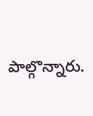పాల్గొన్నారు.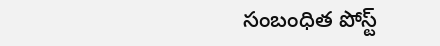సంబంధిత పోస్ట్